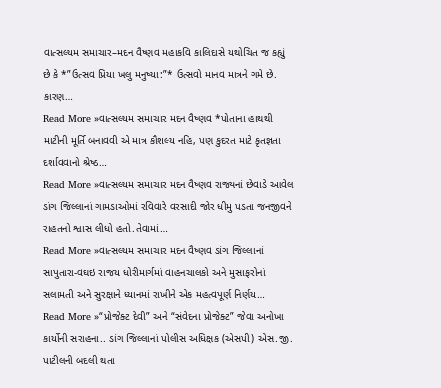વાત્સલ્યમ સમાચાર–મદન વૈષ્ણવ મહાકવિ કાલિદાસે યથોચિત જ કહ્યું છે કે *”ઉત્સવ પ્રિયા ખલુ મનુષ્યા:”* ઉત્સવો માનવ માત્રને ગમે છે. કારણ…
Read More »વાત્સલ્યમ સમાચાર મદન વૈષ્ણવ *પોતાના હાથથી માટીની મૂર્તિ બનાવવી એ માત્ર કૌશલ્ય નહિ, પણ કુદરત માટે કૃતજ્ઞતા દર્શાવવાનો શ્રેષ્ઠ…
Read More »વાત્સલ્યમ સમાચાર મદન વૈષ્ણવ રાજ્યનાં છેવાડે આવેલ ડાંગ જિલ્લાનાં ગામડાઓમાં રવિવારે વરસાદી જોર ધીમુ પડતા જનજીવને રાહતનો શ્વાસ લીધો હતો.તેવામાં…
Read More »વાત્સલ્યમ સમાચાર મદન વૈષ્ણવ ડાંગ જિલ્લાનાં સાપુતારા-વઘઇ રાજય ધોરીમાર્ગમાં વાહનચાલકો અને મુસાફરોનાં સલામતી અને સુરક્ષાને ધ્યાનમાં રાખીને એક મહત્વપૂર્ણ નિર્ણય…
Read More »“પ્રોજેક્ટ દેવી” અને “સંવેદના પ્રોજેક્ટ” જેવા અનોખા કાર્યોની સરાહના.. ડાંગ જિલ્લાનાં પોલીસ અધિક્ષક (એસપી) એસ.જી. પાટીલની બદલી થતા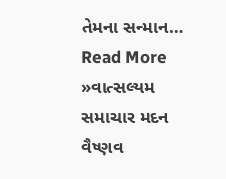તેમના સન્માન…
Read More »વાત્સલ્યમ સમાચાર મદન વૈષ્ણવ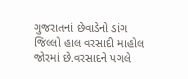ગુજરાતનાં છેવાડેનો ડાંગ જિલ્લો હાલ વરસાદી માહોલ જોરમાં છે.વરસાદને પગલે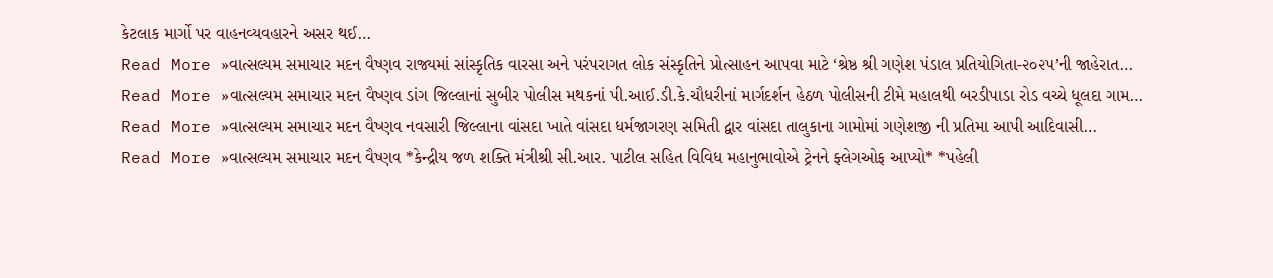કેટલાક માર્ગો પર વાહનવ્યવહારને અસર થઈ…
Read More »વાત્સલ્યમ સમાચાર મદન વૈષ્ણવ રાજ્યમાં સાંસ્કૃતિક વારસા અને પરંપરાગત લોક સંસ્કૃતિને પ્રોત્સાહન આપવા માટે ‘શ્રેષ્ઠ શ્રી ગણેશ પંડાલ પ્રતિયોગિતા-૨૦૨૫’ની જાહેરાત…
Read More »વાત્સલ્યમ સમાચાર મદન વૈષ્ણવ ડાંગ જિલ્લાનાં સુબીર પોલીસ મથકનાં પી.આઈ.ડી.કે.ચૌધરીનાં માર્ગદર્શન હેઠળ પોલીસની ટીમે મહાલથી બરડીપાડા રોડ વચ્ચે ધૂલદા ગામ…
Read More »વાત્સલ્યમ સમાચાર મદન વૈષ્ણવ નવસારી જિલ્લાના વાંસદા ખાતે વાંસદા ધર્મજાગરણ સમિતી દ્વાર વાંસદા તાલુકાના ગામોમાં ગણેશજી ની પ્રતિમા આપી આદિવાસી…
Read More »વાત્સલ્યમ સમાચાર મદન વૈષ્ણવ *કેન્દ્રીય જળ શક્તિ મંત્રીશ્રી સી.આર. પાટીલ સહિત વિવિધ મહાનુભાવોએ ટ્રેનને ફ્લેગઓફ આપ્યો* *પહેલી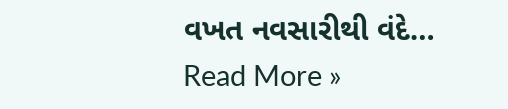વખત નવસારીથી વંદે…
Read More »